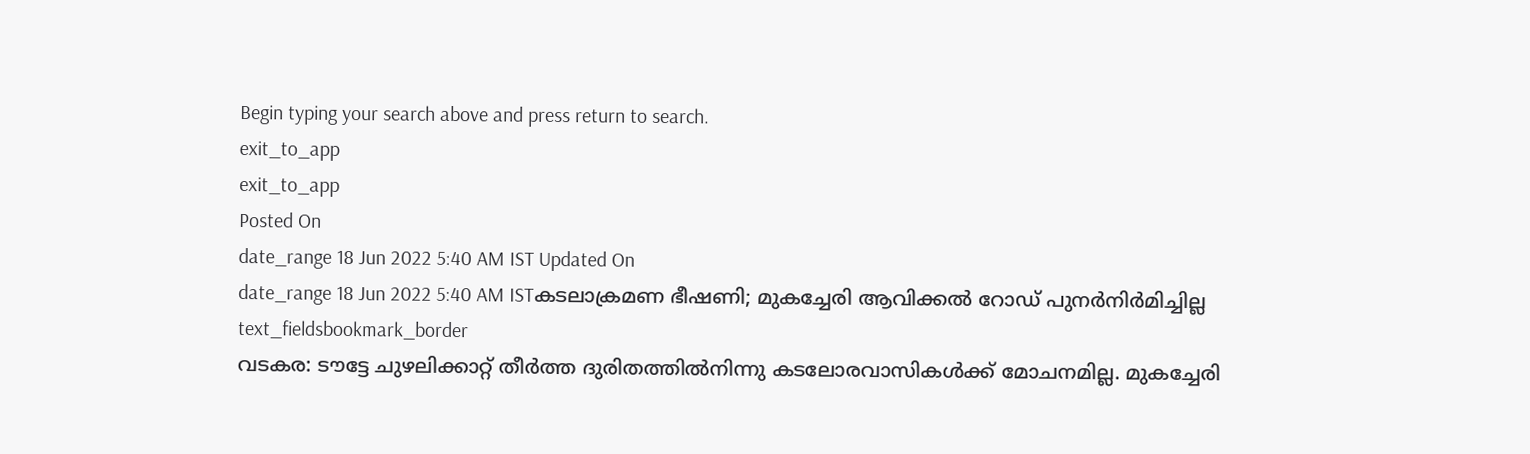Begin typing your search above and press return to search.
exit_to_app
exit_to_app
Posted On
date_range 18 Jun 2022 5:40 AM IST Updated On
date_range 18 Jun 2022 5:40 AM ISTകടലാക്രമണ ഭീഷണി; മുകച്ചേരി ആവിക്കൽ റോഡ് പുനർനിർമിച്ചില്ല
text_fieldsbookmark_border
വടകര: ടൗട്ടേ ചുഴലിക്കാറ്റ് തീർത്ത ദുരിതത്തിൽനിന്നു കടലോരവാസികൾക്ക് മോചനമില്ല. മുകച്ചേരി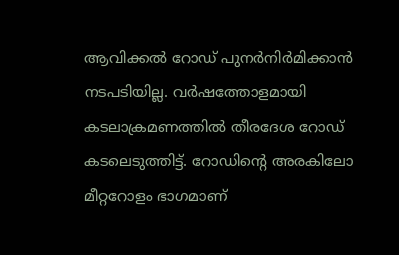ആവിക്കൽ റോഡ് പുനർനിർമിക്കാൻ നടപടിയില്ല. വർഷത്തോളമായി കടലാക്രമണത്തിൽ തീരദേശ റോഡ് കടലെടുത്തിട്ട്. റോഡിന്റെ അരകിലോ മീറ്ററോളം ഭാഗമാണ്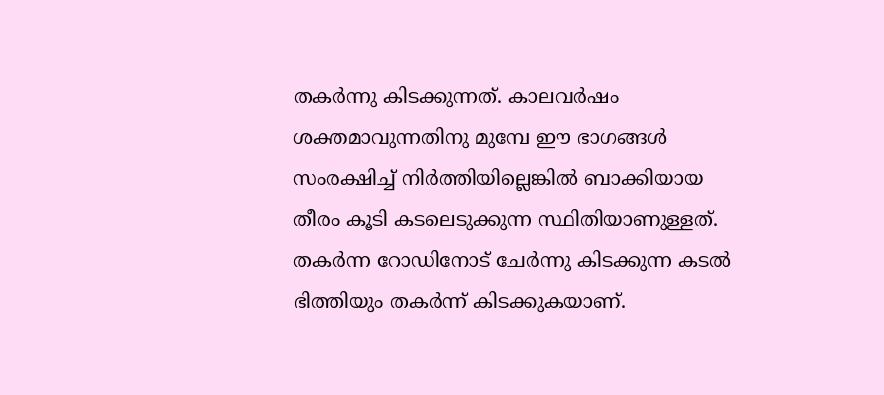തകർന്നു കിടക്കുന്നത്. കാലവർഷം ശക്തമാവുന്നതിനു മുമ്പേ ഈ ഭാഗങ്ങൾ സംരക്ഷിച്ച് നിർത്തിയില്ലെങ്കിൽ ബാക്കിയായ തീരം കൂടി കടലെടുക്കുന്ന സ്ഥിതിയാണുള്ളത്. തകർന്ന റോഡിനോട് ചേർന്നു കിടക്കുന്ന കടൽ ഭിത്തിയും തകർന്ന് കിടക്കുകയാണ്.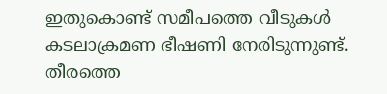ഇതുകൊണ്ട് സമീപത്തെ വീടുകൾ കടലാക്രമണ ഭീഷണി നേരിടുന്നുണ്ട്. തീരത്തെ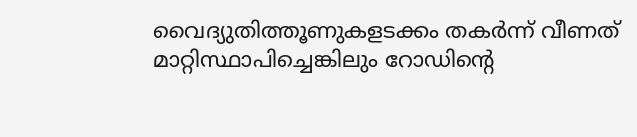വൈദ്യുതിത്തൂണുകളടക്കം തകർന്ന് വീണത് മാറ്റിസ്ഥാപിച്ചെങ്കിലും റോഡിന്റെ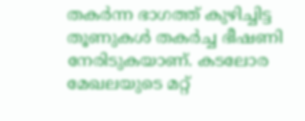തകർന്ന ഭാഗത്ത് കുഴിച്ചിട്ട തൂണുകൾ തകർച്ച ഭീഷണി നേരിടുകയാണ്. കടലോര മേഖലയുടെ മറ്റ്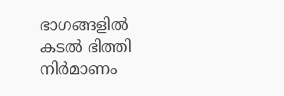ഭാഗങ്ങളിൽ കടൽ ഭിത്തി നിർമാണം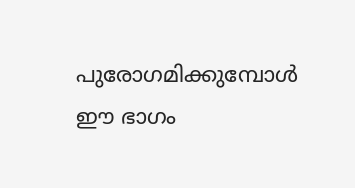പുരോഗമിക്കുമ്പോൾ ഈ ഭാഗം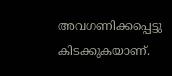അവഗണിക്കപ്പെട്ടു കിടക്കുകയാണ്.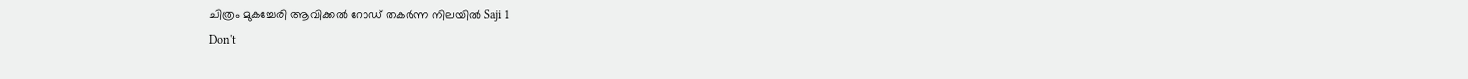ചിത്രം മുകച്ചേരി ആവിക്കൽ റോഡ് തകർന്ന നിലയിൽ Saji 1
Don't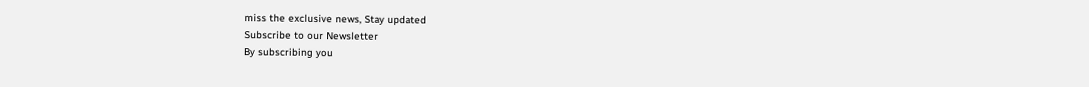miss the exclusive news, Stay updated
Subscribe to our Newsletter
By subscribing you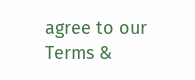agree to our Terms &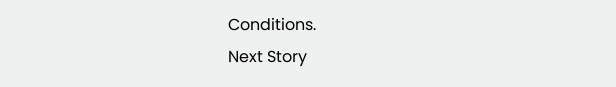Conditions.
Next Story